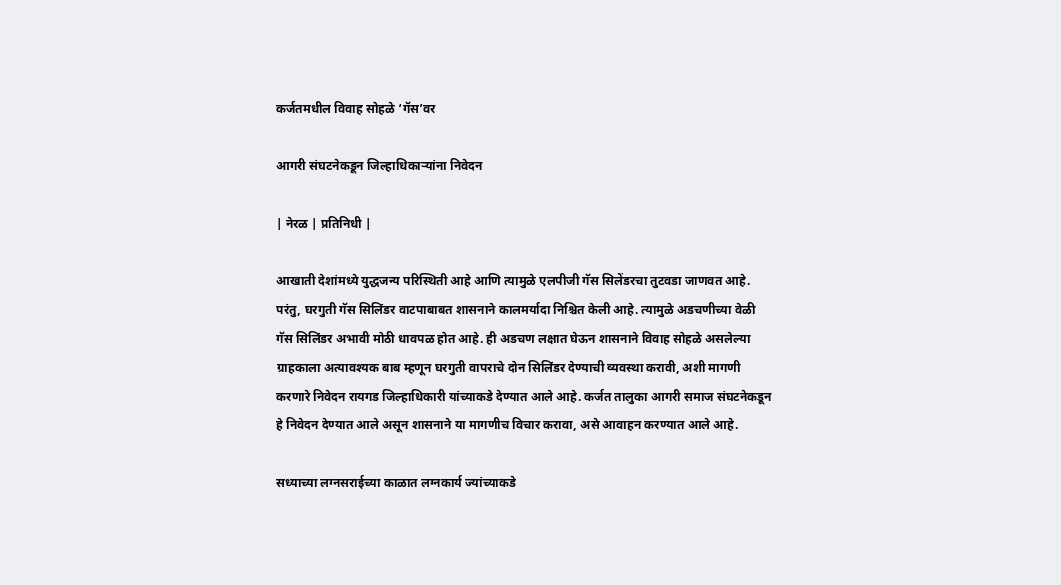कर्जतमधील विवाह सोहळे ‌‘गॅस’वर

आगरी संघटनेकडून जिल्हाधिकाऱ्यांना निवेदन

| नेरळ | प्रतिनिधी |

आखाती देशांमध्ये युद्धजन्य परिस्थिती आहे आणि त्यामुळे एलपीजी गॅस सिलेंडरचा तुटवडा जाणवत आहे. परंतु, घरगुती गॅस सिलिंडर वाटपाबाबत शासनाने कालमर्यादा निश्चित केली आहे. त्यामुळे अडचणीच्या वेळी गॅस सिलिंडर अभावी मोठी धावपळ होत आहे. ही अडचण लक्षात घेऊन शासनाने विवाह सोहळे असलेल्या ग्राहकाला अत्यावश्यक बाब म्हणून घरगुती वापराचे दोन सिलिंडर देण्याची व्यवस्था करावी, अशी मागणी करणारे निवेदन रायगड जिल्हाधिकारी यांच्याकडे देण्यात आले आहे. कर्जत तालुका आगरी समाज संघटनेकडून हे निवेदन देण्यात आले असून शासनाने या मागणीच विचार करावा, असे आवाहन करण्यात आले आहे.

सध्याच्या लग्नसराईच्या काळात लग्नकार्य ज्यांच्याकडे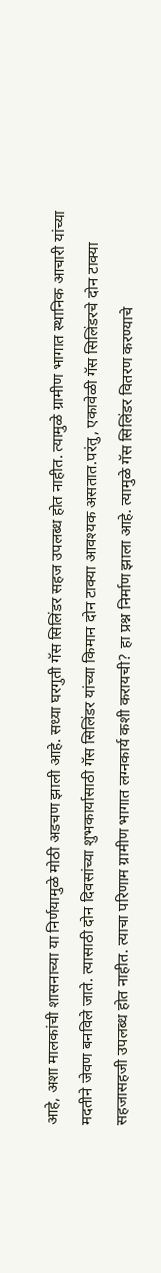आहे, अशा मालकांची शासनाच्या या निर्णयामुळे मोठी अडचण झाली आहे. सध्या घरगुती गॅस सिलिंडर सहज उपलब्ध होत नाहीत. त्यामुळे ग्रामीण भागात स्थानिक आचारी यांच्या मदतीने जेवण बनविले जाते. त्यासाठी दोन दिवसांच्या शुभकार्यासाठी गॅस सिलिंडर यांच्या किमान दोन टाक्या आवश्यक असतात.परंतु, एकावेळी गॅस सिलिंडरचे दोन टाक्या सहजासहजी उपलब्ध होत नाहीत. त्याचा परिणाम ग्रामीण भागात लग्नकार्य कशी करायची? हा प्रश्न निर्माण झाला आहे. त्यामुळे गॅस सिलिंडर वितरण करण्याचे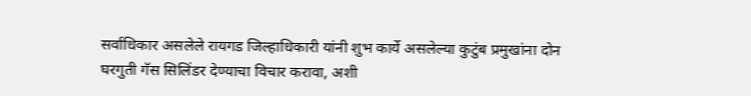सर्वाधिकार असलेले रायगड जिल्हाधिकारी यांनी शुभ कार्ये असलेल्या कुटुंब प्रमुखांना दोन घरगुती गॅस सिलिंडर देण्याचा विचार करावा, अशी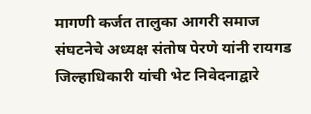मागणी कर्जत तालुका आगरी समाज संघटनेचे अध्यक्ष संतोष पेरणे यांनी रायगड जिल्हाधिकारी यांची भेट निवेदनाद्वारे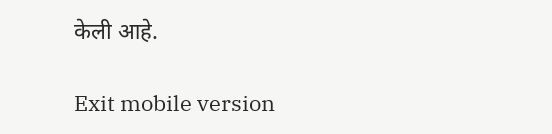केली आहे.

Exit mobile version